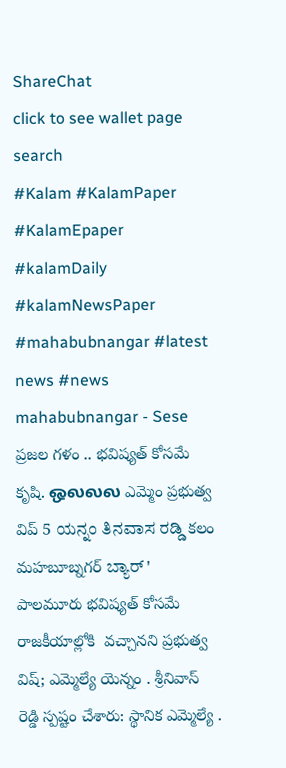ShareChat
click to see wallet page
search
#Kalam #KalamPaper #KalamEpaper #kalamDaily #kalamNewsPaper #mahabubnangar #latest news #news
mahabubnangar - Sese ప్రజల గళం .. భవిష్యత్ కోసమే కృషి. ஒலலல ఎమ్మెం ప్రభుత్వ విప్ 5 ಯನ್ನಂ ತಿನವಾಸ ರಡ್ಡಿ కలం మహబూబ్నగర్ ಬ್ಯಾರ್ ' పాలమూరు భవిష్యత్ కోసమే రాజకీయాల్లోకి  వచ్చానని ప్రభుత్వ విష్; ఎమ్మెల్యే యెన్నం . శ్రీనివాస్ రెడ్డి స్పష్టం చేశారు: స్థానిక ఎమ్మెల్యే .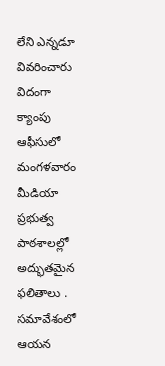లేని ఎన్నడూ వివరించారు విదంగా క్యాంపు ఆఫీసులో మంగళవారం మీడియా ప్రభుత్వ పాఠశాలల్లో అద్భుతమైన ఫలితాలు . సమావేశంలో ఆయన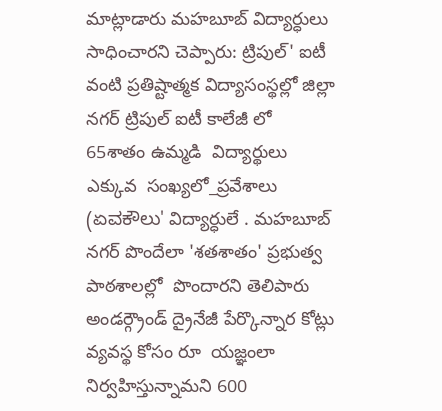మాట్లాడారు మహబూబ్ విద్యార్ధులు సాధించారని చెప్పారు: ట్రిపుల్' ఐటీ వంటి ప్రతిష్టాత్మక విద్యాసంస్థల్లో జిల్లా నగర్ ట్రిపుల్ ఐటీ కాలేజీ లో 65శాతం ఉమ్మడి  విద్యార్థులు ఎక్కువ  సంఖ్యలో_ప్రవేశాలు  (ಏವಕೌಲು' విద్యార్ధులే . మహబూబ్ నగర్ పొందేలా 'శతశాతం' ప్రభుత్వ పాఠశాలల్లో  పొందారని తెలిపారు అండర్గ్రౌండ్ ద్రైనేజీ పేర్కొన్నార కోట్లు వ్యవస్థ కోసం రూ  యజ్ఞంలా నిర్వహిస్తున్నామని 600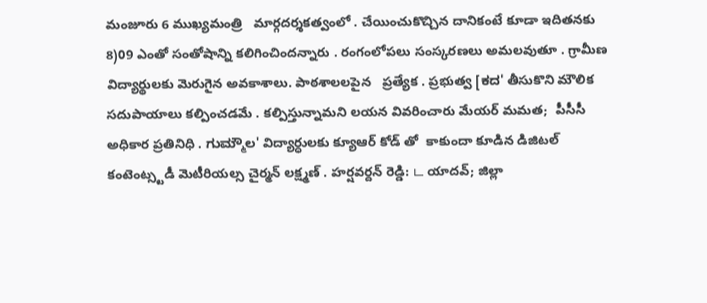మంజూరు 6 ముఖ్యమంత్రి   మార్గదర్శకత్వంలో . చేయించుకొచ్చిన దానికంటే కూడా ఇదితనకు  8)09 ఎంతో సంతోషాన్ని కలిగించిందన్నారు . రంగంలోపలు సంస్కరణలు అమలవుతూ . గ్రామీణ విద్యార్థులకు మెరుగైన అవకాశాలు. పాఠశాలలపైన   ప్రత్యేక . ప్రభుత్వ [ಕದ' తీసుకొని మౌలిక సదుపాయాలు కల్పించడమే . కల్పిస్తున్నామని లయన వివరించారు మేయర్ మమత;  పీసీసీ అధికార ప్రతినిధి . ಗುಮ್ಮೌಲ' విద్యార్ధులకు క్యూఆర్ కోడ్ తో  కాకుందా కూడిన డిజిటల్ కంటెంట్స్టడీ మెటీరియల్స చైర్మన్ లక్ష్మణ్ . హర్షవర్దన్ రెడ్డి: ட యాదవ్; జిల్లా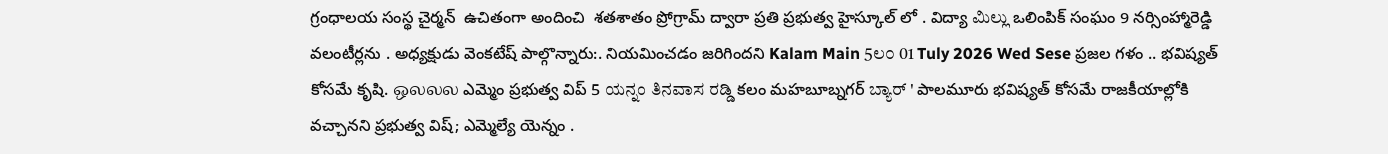గ్రంధాలయ సంస్థ చైర్మన్  ఉచితంగా అందించి  శతశాతం ప్రోగ్రామ్ ద్వారా ప్రతి ప్రభుత్వ హైస్కూల్ లో . విద్యా ಮಿಲ್ಲು ఒలింపిక్ సంఘం 9 నర్సింహ్మారెడ్డి  వలంటీర్లను . అధ్యక్షుడు వెంకటేష్ పాల్గొన్నారు:. నియమించడం జరిగిందని Kalam Main 5ಲ೦ 01 Tuly 2026 Wed Sese ప్రజల గళం .. భవిష్యత్ కోసమే కృషి. ஒலலல ఎమ్మెం ప్రభుత్వ విప్ 5 ಯನ್ನಂ ತಿನವಾಸ ರಡ್ಡಿ కలం మహబూబ్నగర్ ಬ್ಯಾರ್ ' పాలమూరు భవిష్యత్ కోసమే రాజకీయాల్లోకి  వచ్చానని ప్రభుత్వ విష్; ఎమ్మెల్యే యెన్నం .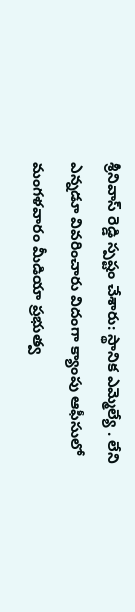శ్రీనివాస్ రెడ్డి స్పష్టం చేశారు: స్థానిక ఎమ్మెల్యే . లేని ఎన్నడూ వివరించారు విదంగా క్యాంపు ఆఫీసులో మంగళవారం మీడియా ప్రభుత్వ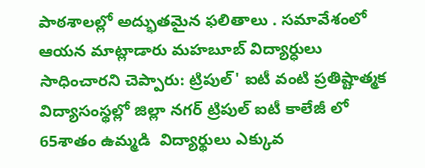పాఠశాలల్లో అద్భుతమైన ఫలితాలు . సమావేశంలో ఆయన మాట్లాడారు మహబూబ్ విద్యార్ధులు సాధించారని చెప్పారు: ట్రిపుల్' ఐటీ వంటి ప్రతిష్టాత్మక విద్యాసంస్థల్లో జిల్లా నగర్ ట్రిపుల్ ఐటీ కాలేజీ లో 65శాతం ఉమ్మడి  విద్యార్థులు ఎక్కువ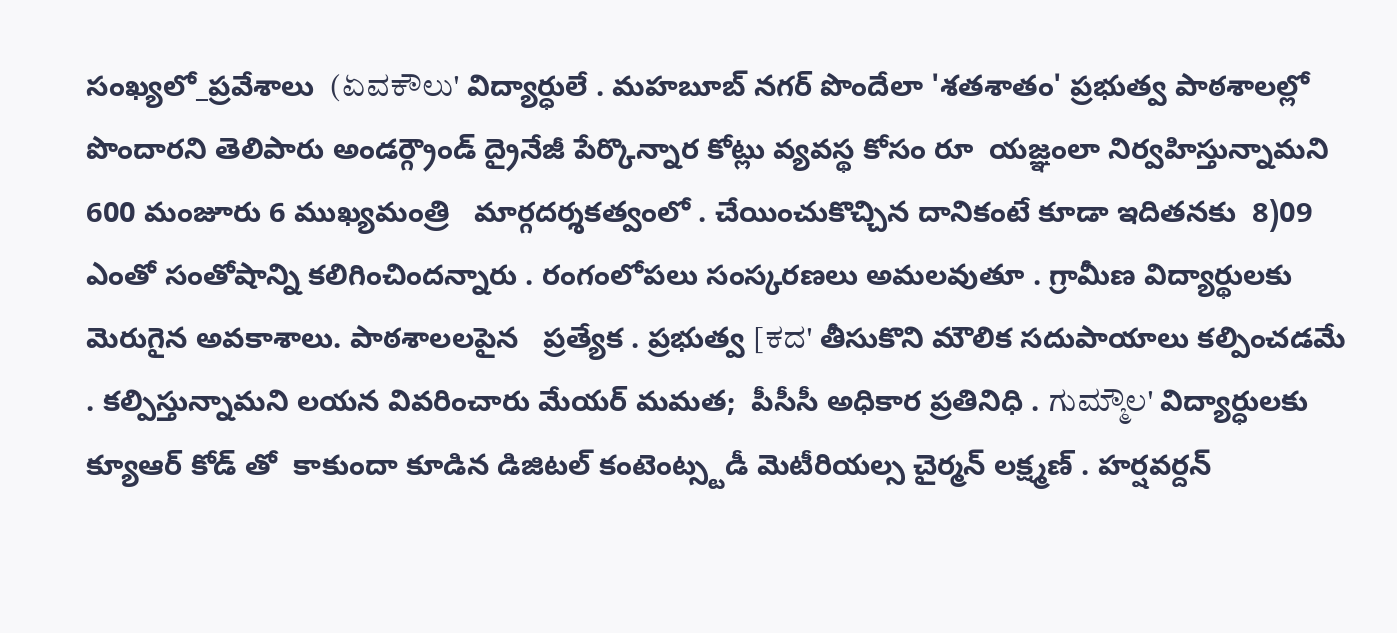సంఖ్యలో_ప్రవేశాలు  (ಏವಕೌಲು' విద్యార్ధులే . మహబూబ్ నగర్ పొందేలా 'శతశాతం' ప్రభుత్వ పాఠశాలల్లో  పొందారని తెలిపారు అండర్గ్రౌండ్ ద్రైనేజీ పేర్కొన్నార కోట్లు వ్యవస్థ కోసం రూ  యజ్ఞంలా నిర్వహిస్తున్నామని 600 మంజూరు 6 ముఖ్యమంత్రి   మార్గదర్శకత్వంలో . చేయించుకొచ్చిన దానికంటే కూడా ఇదితనకు  8)09 ఎంతో సంతోషాన్ని కలిగించిందన్నారు . రంగంలోపలు సంస్కరణలు అమలవుతూ . గ్రామీణ విద్యార్థులకు మెరుగైన అవకాశాలు. పాఠశాలలపైన   ప్రత్యేక . ప్రభుత్వ [ಕದ' తీసుకొని మౌలిక సదుపాయాలు కల్పించడమే . కల్పిస్తున్నామని లయన వివరించారు మేయర్ మమత;  పీసీసీ అధికార ప్రతినిధి . ಗುಮ್ಮೌಲ' విద్యార్ధులకు క్యూఆర్ కోడ్ తో  కాకుందా కూడిన డిజిటల్ కంటెంట్స్టడీ మెటీరియల్స చైర్మన్ లక్ష్మణ్ . హర్షవర్దన్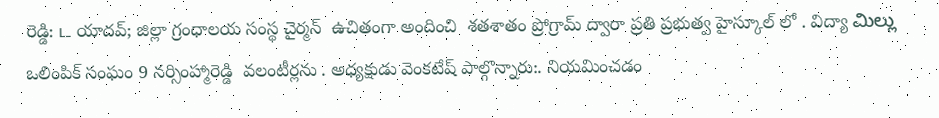రెడ్డి: ட యాదవ్; జిల్లా గ్రంధాలయ సంస్థ చైర్మన్  ఉచితంగా అందించి  శతశాతం ప్రోగ్రామ్ ద్వారా ప్రతి ప్రభుత్వ హైస్కూల్ లో . విద్యా ಮಿಲ್ಲು ఒలింపిక్ సంఘం 9 నర్సింహ్మారెడ్డి  వలంటీర్లను . అధ్యక్షుడు వెంకటేష్ పాల్గొన్నారు:. నియమించడం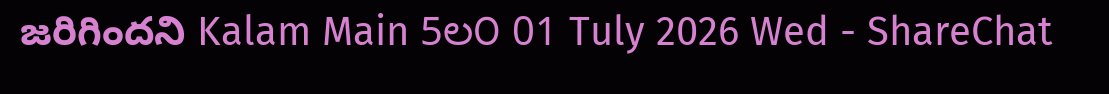జరిగిందని Kalam Main 5ಲ೦ 01 Tuly 2026 Wed - ShareChat